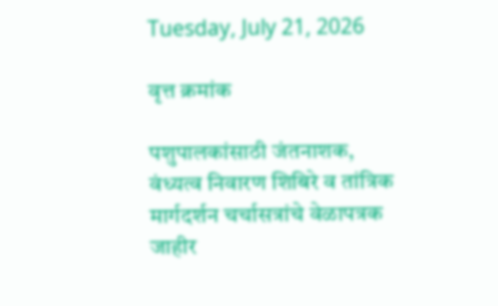Tuesday, July 21, 2026

वृत्त क्रमांक

पशुपालकांसाठी जंतनाशक, वंध्यत्व निवारण शिबिरे व तांत्रिक मार्गदर्शन चर्चासत्रांचे वेळापत्रक जाहीर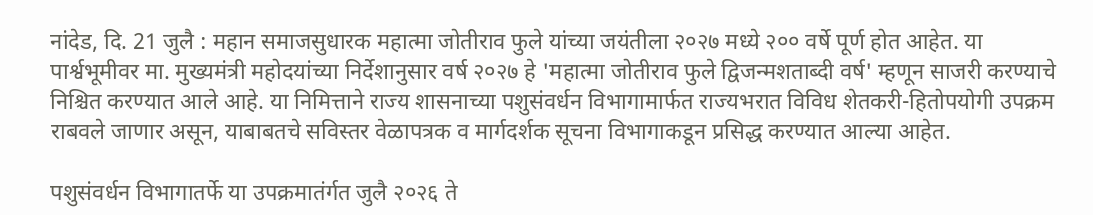नांदेड, दि. 21 जुलै : महान समाजसुधारक महात्मा जोतीराव फुले यांच्या जयंतीला २०२७ मध्ये २०० वर्षे पूर्ण होत आहेत. या पार्श्वभूमीवर मा. मुख्यमंत्री महोदयांच्या निर्देशानुसार वर्ष २०२७ हे 'महात्मा जोतीराव फुले द्विजन्मशताब्दी वर्ष' म्हणून साजरी करण्याचे निश्चित करण्यात आले आहे. या निमित्ताने राज्य शासनाच्या पशुसंवर्धन विभागामार्फत राज्यभरात विविध शेतकरी-हितोपयोगी उपक्रम राबवले जाणार असून, याबाबतचे सविस्तर वेळापत्रक व मार्गदर्शक सूचना विभागाकडून प्रसिद्ध करण्यात आल्या आहेत.

पशुसंवर्धन विभागातर्फे या उपक्रमातंर्गत जुलै २०२६ ते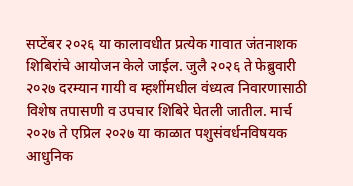सप्टेंबर २०२६ या कालावधीत प्रत्येक गावात जंतनाशक शिबिरांचे आयोजन केले जाईल. जुलै २०२६ ते फेब्रुवारी २०२७ दरम्यान गायी व म्हशींमधील वंध्यत्व निवारणासाठी विशेष तपासणी व उपचार शिबिरे घेतली जातील. मार्च २०२७ ते एप्रिल २०२७ या काळात पशुसंवर्धनविषयक आधुनिक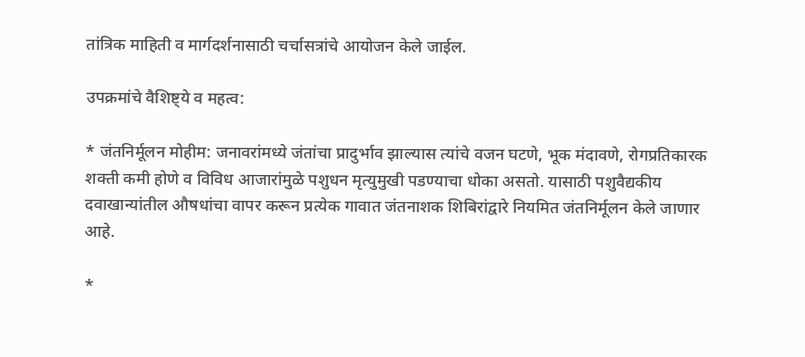तांत्रिक माहिती व मार्गदर्शनासाठी चर्चासत्रांचे आयोजन केले जाईल.

उपक्रमांचे वैशिष्ट्ये व महत्व:

* जंतनिर्मूलन मोहीम: जनावरांमध्ये जंतांचा प्रादुर्भाव झाल्यास त्यांचे वजन घटणे, भूक मंदावणे, रोगप्रतिकारक शक्ती कमी होणे व विविध आजारांमुळे पशुधन मृत्युमुखी पडण्याचा धोका असतो. यासाठी पशुवैद्यकीय दवाखान्यांतील औषधांचा वापर करून प्रत्येक गावात जंतनाशक शिबिरांद्वारे नियमित जंतनिर्मूलन केले जाणार आहे.

*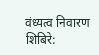वंध्यत्व निवारण शिबिरे: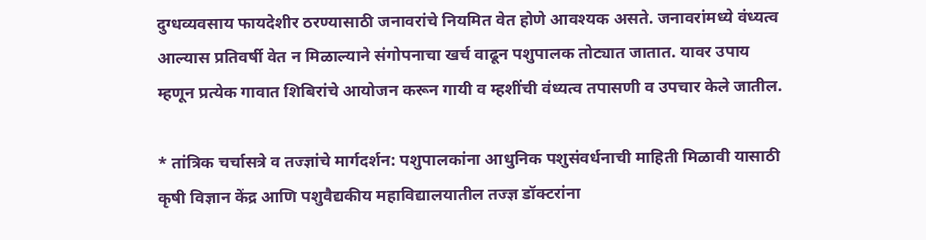दुग्धव्यवसाय फायदेशीर ठरण्यासाठी जनावरांचे नियमित वेत होणे आवश्यक असते. जनावरांमध्ये वंध्यत्व आल्यास प्रतिवर्षी वेत न मिळाल्याने संगोपनाचा खर्च वाढून पशुपालक तोट्यात जातात. यावर उपाय म्हणून प्रत्येक गावात शिबिरांचे आयोजन करून गायी व म्हशींची वंध्यत्व तपासणी व उपचार केले जातील.

* तांत्रिक चर्चासत्रे व तज्ज्ञांचे मार्गदर्शन: पशुपालकांना आधुनिक पशुसंवर्धनाची माहिती मिळावी यासाठी कृषी विज्ञान केंद्र आणि पशुवैद्यकीय महाविद्यालयातील तज्ज्ञ डॉक्टरांना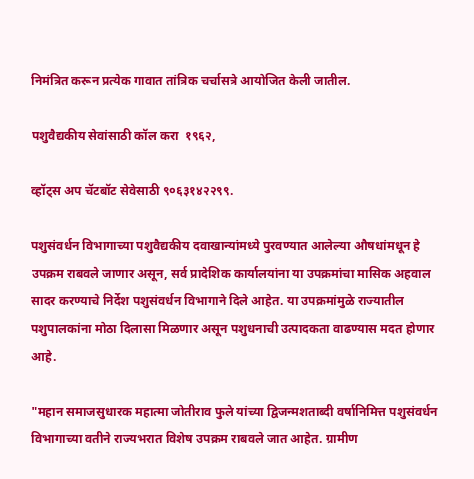निमंत्रित करून प्रत्येक गावात तांत्रिक चर्चासत्रे आयोजित केली जातील.

पशुवैद्यकीय सेवांसाठी कॉल करा  १९६२,

व्हॉट्स अप चॅटबॉट सेवेसाठी ९०६३१४२२९९.

पशुसंवर्धन विभागाच्या पशुवैद्यकीय दवाखान्यांमध्ये पुरवण्यात आलेल्या औषधांमधून हे उपक्रम राबवले जाणार असून, सर्व प्रादेशिक कार्यालयांना या उपक्रमांचा मासिक अहवाल सादर करण्याचे निर्देश पशुसंवर्धन विभागाने दिले आहेत. या उपक्रमांमुळे राज्यातील पशुपालकांना मोठा दिलासा मिळणार असून पशुधनाची उत्पादकता वाढण्यास मदत होणार आहे.

"महान समाजसुधारक महात्मा जोतीराव फुले यांच्या द्विजन्मशताब्दी वर्षानिमित्त पशुसंवर्धन विभागाच्या वतीने राज्यभरात विशेष उपक्रम राबवले जात आहेत. ग्रामीण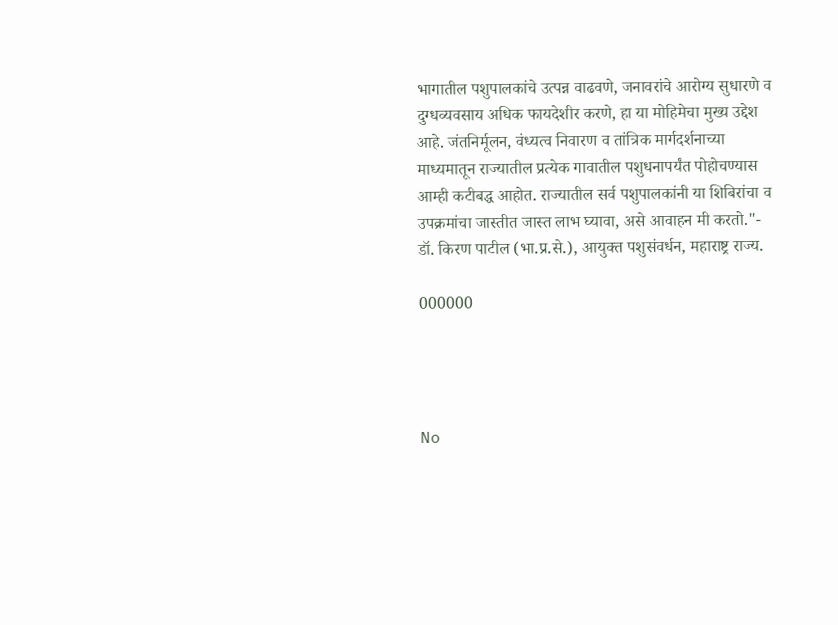भागातील पशुपालकांचे उत्पन्न वाढवणे, जनावरांचे आरोग्य सुधारणे व दुग्धव्यवसाय अधिक फायदेशीर करणे, हा या मोहिमेचा मुख्य उद्देश आहे. जंतनिर्मूलन, वंध्यत्व निवारण व तांत्रिक मार्गदर्शनाच्या माध्यमातून राज्यातील प्रत्येक गावातील पशुधनापर्यंत पोहोचण्यास आम्ही कटीबद्ध आहोत. राज्यातील सर्व पशुपालकांनी या शिबिरांचा व उपक्रमांचा जास्तीत जास्त लाभ घ्यावा, असे आवाहन मी करतो."- डॉ. किरण पाटील (भा.प्र.से.), आयुक्त पशुसंवर्धन, महाराष्ट्र राज्य.

000000




No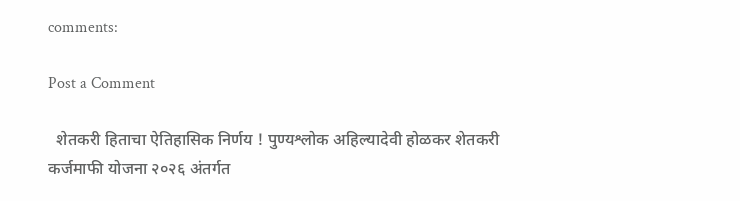comments:

Post a Comment

  शेतकरी हिताचा ऐतिहासिक निर्णय ! पुण्यश्लोक अहिल्यादेवी होळकर शेतकरी कर्जमाफी योजना २०२६ अंतर्गत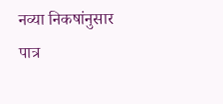नव्या निकषांनुसार पात्र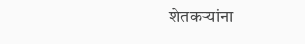शेतकऱ्यांना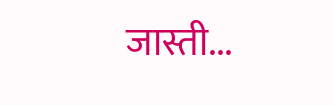जास्ती...